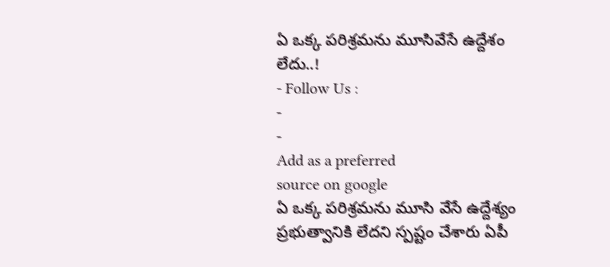ఏ ఒక్క పరిశ్రమను మూసివేసే ఉద్దేశం లేదు..!
- Follow Us :
-
-
Add as a preferred
source on google
ఏ ఒక్క పరిశ్రమను మూసి వేసే ఉద్దేశ్యం ప్రభుత్వానికి లేదని స్పష్టం చేశారు ఏపీ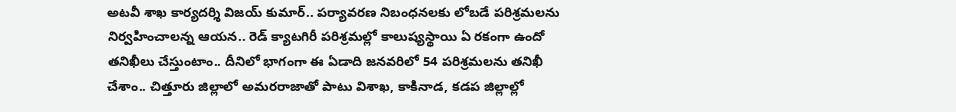అటవీ శాఖ కార్యదర్శి విజయ్ కుమార్.. పర్యావరణ నిబంధనలకు లోబడే పరిశ్రమలను నిర్వహించాలన్న ఆయన.. రెడ్ క్యాటగిరీ పరిశ్రమల్లో కాలుష్యస్థాయి ఏ రకంగా ఉందో తనిఖీలు చేస్తుంటాం.. దీనిలో భాగంగా ఈ ఏడాది జనవరిలో 54 పరిశ్రమలను తనిఖీ చేశాం.. చిత్తూరు జిల్లాలో అమరరాజాతో పాటు విశాఖ, కాకినాడ, కడప జిల్లాల్లో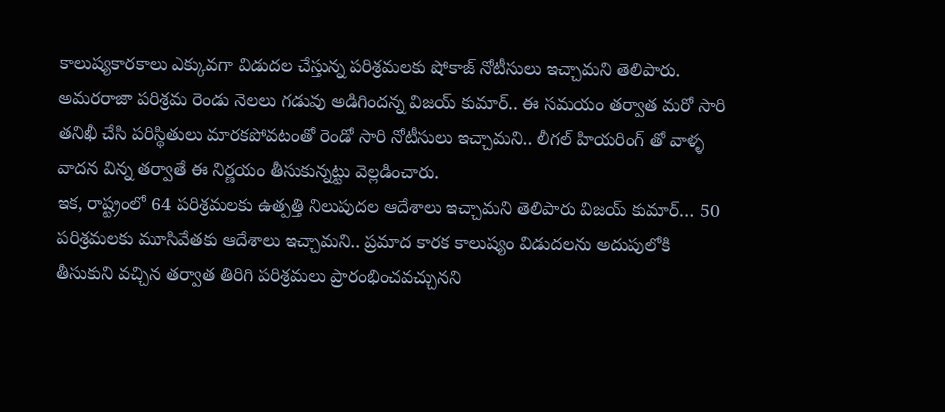కాలుష్యకారకాలు ఎక్కువగా విడుదల చేస్తున్న పరిశ్రమలకు షోకాజ్ నోటీసులు ఇచ్చామని తెలిపారు. అమరరాజా పరిశ్రమ రెండు నెలలు గడువు అడిగిందన్న విజయ్ కుమార్.. ఈ సమయం తర్వాత మరో సారి తనిఖీ చేసి పరిస్థితులు మారకపోవటంతో రెండో సారి నోటీసులు ఇచ్చామని.. లీగల్ హియరింగ్ తో వాళ్ళ వాదన విన్న తర్వాతే ఈ నిర్ణయం తీసుకున్నట్టు వెల్లడించారు.
ఇక, రాష్ట్రంలో 64 పరిశ్రమలకు ఉత్పత్తి నిలుపుదల ఆదేశాలు ఇచ్చామని తెలిపారు విజయ్ కుమార్… 50 పరిశ్రమలకు మూసివేతకు ఆదేశాలు ఇచ్చామని.. ప్రమాద కారక కాలుష్యం విడుదలను అదుపులోకి తీసుకుని వచ్చిన తర్వాత తిరిగి పరిశ్రమలు ప్రారంభించవచ్చునని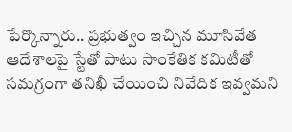పేర్కొన్నారు.. ప్రభుత్వం ఇచ్చిన మూసివేత ఆదేశాలపై స్టేతో పాటు సాంకేతిక కమిటీతో సమగ్రంగా తనిఖీ చేయించి నివేదిక ఇవ్వమని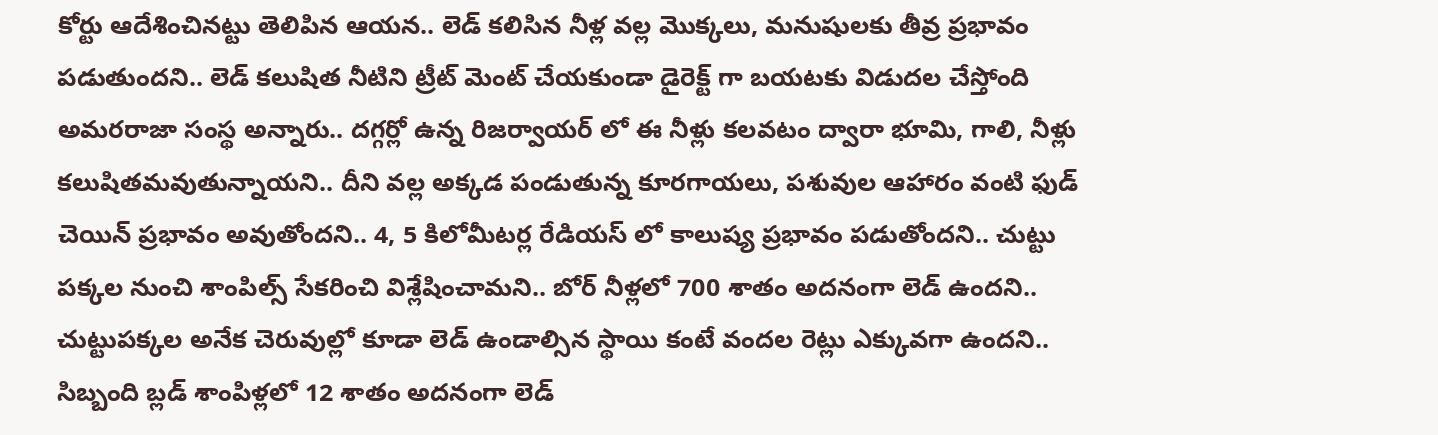కోర్టు ఆదేశించినట్టు తెలిపిన ఆయన.. లెడ్ కలిసిన నీళ్ల వల్ల మొక్కలు, మనుషులకు తీవ్ర ప్రభావం పడుతుందని.. లెడ్ కలుషిత నీటిని ట్రీట్ మెంట్ చేయకుండా డైరెక్ట్ గా బయటకు విడుదల చేస్తోంది అమరరాజా సంస్థ అన్నారు.. దగ్గర్లో ఉన్న రిజర్వాయర్ లో ఈ నీళ్లు కలవటం ద్వారా భూమి, గాలి, నీళ్లు కలుషితమవుతున్నాయని.. దీని వల్ల అక్కడ పండుతున్న కూరగాయలు, పశువుల ఆహారం వంటి ఫుడ్ చెయిన్ ప్రభావం అవుతోందని.. 4, 5 కిలోమీటర్ల రేడియస్ లో కాలుష్య ప్రభావం పడుతోందని.. చుట్టు పక్కల నుంచి శాంపిల్స్ సేకరించి విశ్లేషించామని.. బోర్ నీళ్లలో 700 శాతం అదనంగా లెడ్ ఉందని.. చుట్టుపక్కల అనేక చెరువుల్లో కూడా లెడ్ ఉండాల్సిన స్థాయి కంటే వందల రెట్లు ఎక్కువగా ఉందని.. సిబ్బంది బ్లడ్ శాంపిళ్లలో 12 శాతం అదనంగా లెడ్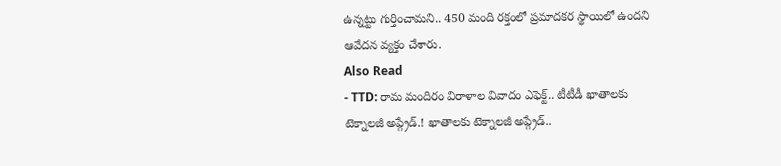ఉన్నట్టు గుర్తించామని.. 450 మంది రక్తంలో ప్రమాదకర స్థాయిలో ఉందని ఆవేదన వ్యక్తం చేశారు.
Also Read
- TTD: రామ మందిరం విరాళాల వివాదం ఎఫెక్ట్.. టీటీడీ ఖాతాలకు టెక్నాలజీ అప్గ్రేడ్.! ఖాతాలకు టెక్నాలజీ అప్గ్రేడ్..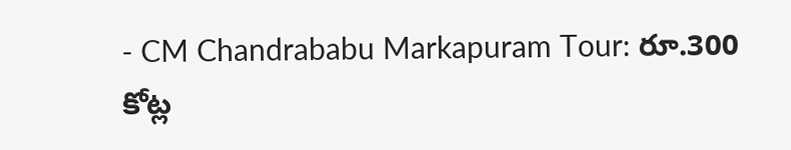- CM Chandrababu Markapuram Tour: రూ.300 కోట్ల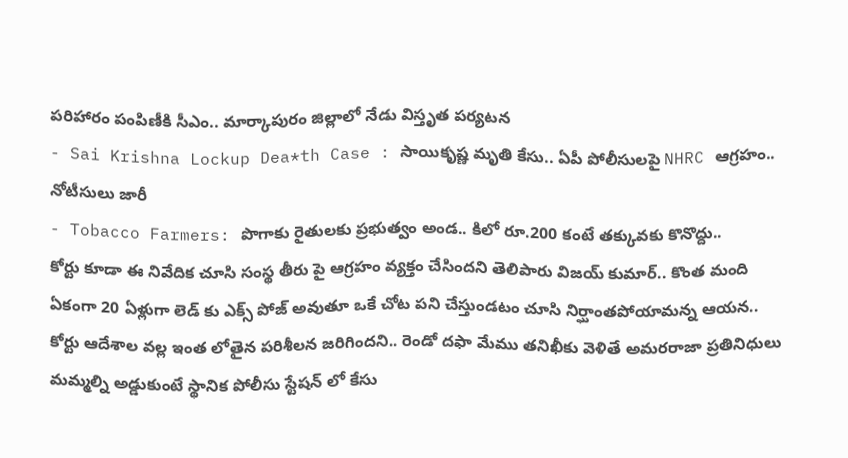పరిహారం పంపిణీకి సీఎం.. మార్కాపురం జిల్లాలో నేడు విస్తృత పర్యటన
- Sai Krishna Lockup Dea*th Case : సాయికృష్ణ మృతి కేసు.. ఏపీ పోలీసులపై NHRC ఆగ్రహం.. నోటీసులు జారీ
- Tobacco Farmers: పొగాకు రైతులకు ప్రభుత్వం అండ.. కిలో రూ.200 కంటే తక్కువకు కొనొద్దు..
కోర్టు కూడా ఈ నివేదిక చూసి సంస్థ తీరు పై ఆగ్రహం వ్యక్తం చేసిందని తెలిపారు విజయ్ కుమార్.. కొంత మంది ఏకంగా 20 ఏళ్లుగా లెడ్ కు ఎక్స్ పోజ్ అవుతూ ఒకే చోట పని చేస్తుండటం చూసి నిర్ఘాంతపోయామన్న ఆయన.. కోర్టు ఆదేశాల వల్ల ఇంత లోతైన పరిశీలన జరిగిందని.. రెండో దఫా మేము తనిఖీకు వెళితే అమరరాజా ప్రతినిధులు మమ్మల్ని అడ్డుకుంటే స్థానిక పోలీసు స్టేషన్ లో కేసు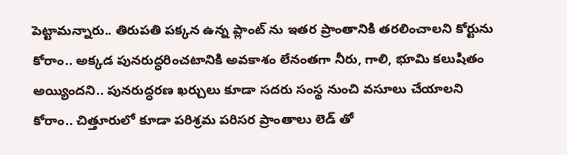పెట్టామన్నారు.. తిరుపతి పక్కన ఉన్న ప్లాంట్ ను ఇతర ప్రాంతానికి తరలించాలని కోర్టును కోరాం.. అక్కడ పునరుద్ధరించటానికి అవకాశం లేనంతగా నీరు, గాలి, భూమి కలుషితం అయ్యిందని.. పునరుద్ధరణ ఖర్చులు కూడా సదరు సంస్థ నుంచి వసూలు చేయాలని కోరాం.. చిత్తూరులో కూడా పరిశ్రమ పరిసర ప్రాంతాలు లెడ్ తో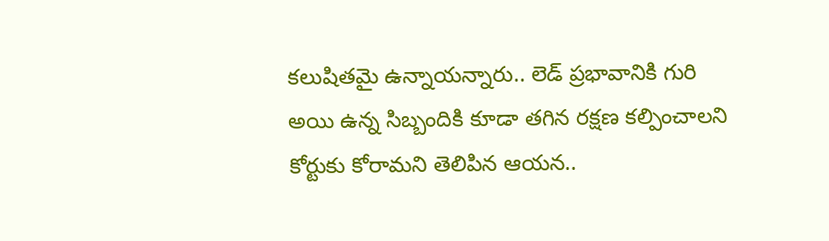కలుషితమై ఉన్నాయన్నారు.. లెడ్ ప్రభావానికి గురి అయి ఉన్న సిబ్బందికి కూడా తగిన రక్షణ కల్పించాలని కోర్టుకు కోరామని తెలిపిన ఆయన..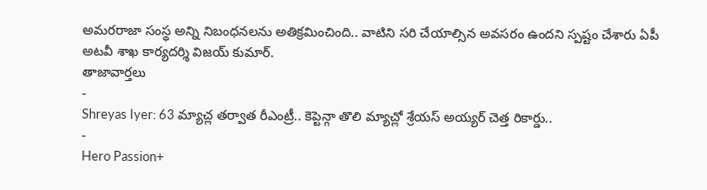అమరరాజా సంస్థ అన్ని నిబంధనలను అతిక్రమించింది.. వాటిని సరి చేయాల్సిన అవసరం ఉందని స్పష్టం చేశారు ఏపీ అటవీ శాఖ కార్యదర్శి విజయ్ కుమార్.
తాజావార్తలు
-
Shreyas Iyer: 63 మ్యాచ్ల తర్వాత రీఎంట్రీ.. కెప్టెన్గా తొలి మ్యాచ్లో శ్రేయస్ అయ్యర్ చెత్త రికార్డు..
-
Hero Passion+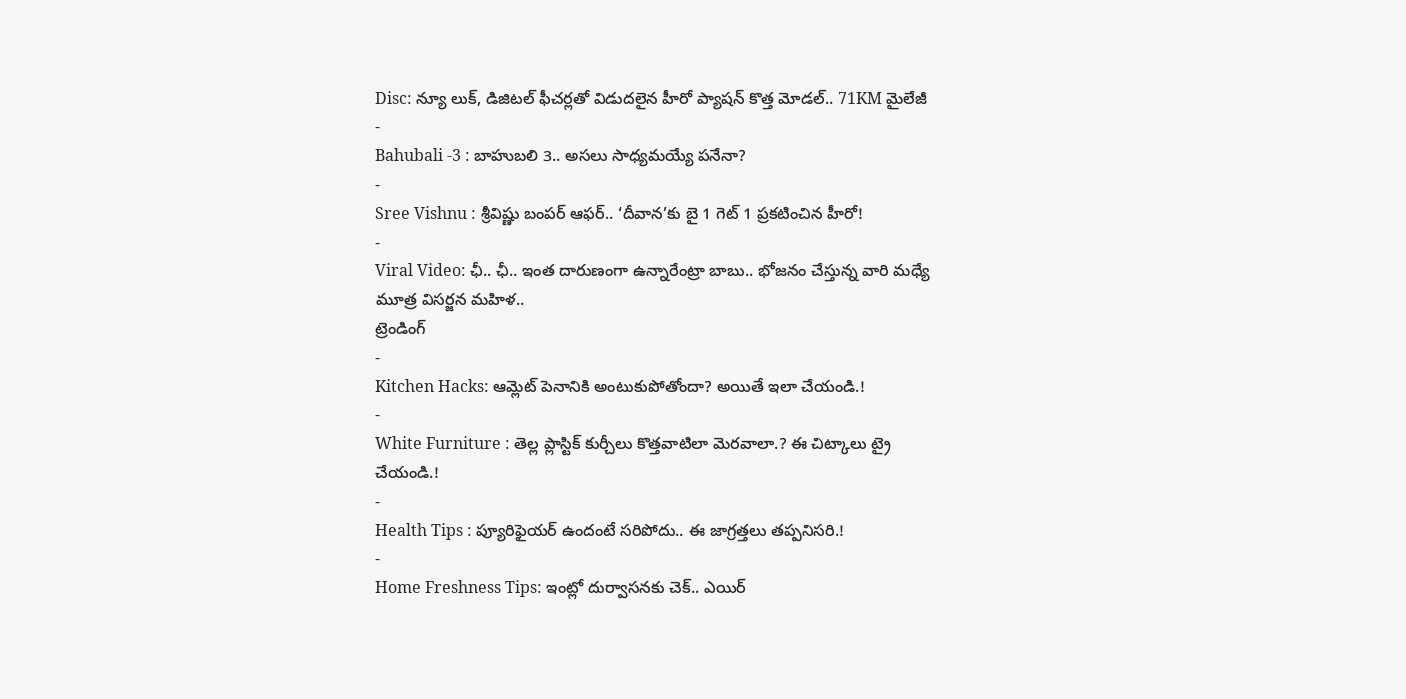Disc: న్యూ లుక్, డిజిటల్ ఫీచర్లతో విడుదలైన హీరో ప్యాషన్ కొత్త మోడల్.. 71KM మైలేజీ
-
Bahubali -3 : బాహుబలి 3.. అసలు సాధ్యమయ్యే పనేనా?
-
Sree Vishnu : శ్రీవిష్ణు బంపర్ ఆఫర్.. ‘దీవాన’కు బై 1 గెట్ 1 ప్రకటించిన హీరో!
-
Viral Video: ఛీ.. ఛీ.. ఇంత దారుణంగా ఉన్నారేంట్రా బాబు.. భోజనం చేస్తున్న వారి మధ్యే మూత్ర విసర్జన మహిళ..
ట్రెండింగ్
-
Kitchen Hacks: ఆమ్లెట్ పెనానికి అంటుకుపోతోందా? అయితే ఇలా చేయండి.!
-
White Furniture : తెల్ల ప్లాస్టిక్ కుర్చీలు కొత్తవాటిలా మెరవాలా.? ఈ చిట్కాలు ట్రై చేయండి.!
-
Health Tips : ప్యూరిఫైయర్ ఉందంటే సరిపోదు.. ఈ జాగ్రత్తలు తప్పనిసరి.!
-
Home Freshness Tips: ఇంట్లో దుర్వాసనకు చెక్.. ఎయిర్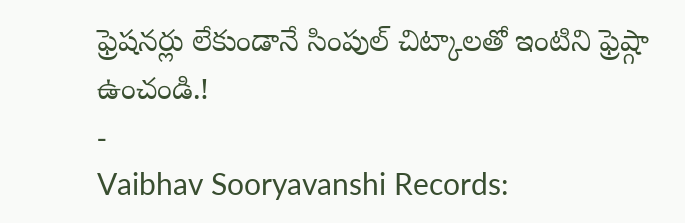ఫ్రెషనర్లు లేకుండానే సింపుల్ చిట్కాలతో ఇంటిని ఫ్రెష్గా ఉంచండి.!
-
Vaibhav Sooryavanshi Records: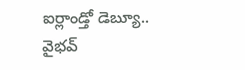ఐర్లాండ్తో డెబ్యూ.. వైభవ్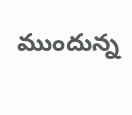ముందున్న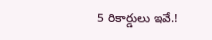5 రికార్డులు ఇవే.!